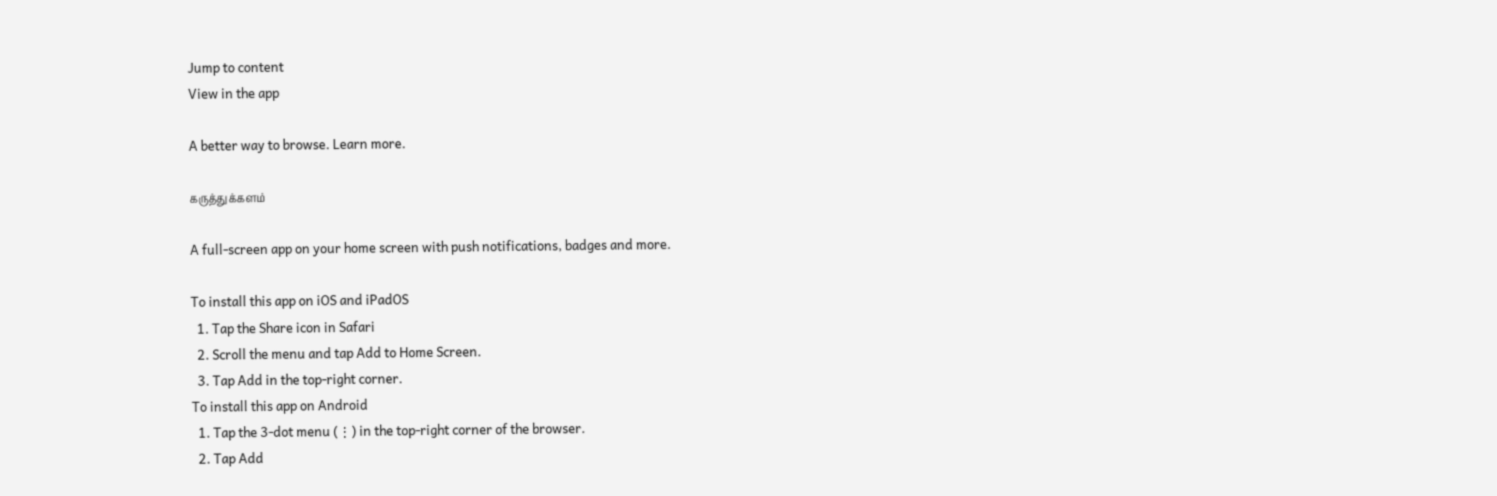Jump to content
View in the app

A better way to browse. Learn more.

கருத்துக்களம்

A full-screen app on your home screen with push notifications, badges and more.

To install this app on iOS and iPadOS
  1. Tap the Share icon in Safari
  2. Scroll the menu and tap Add to Home Screen.
  3. Tap Add in the top-right corner.
To install this app on Android
  1. Tap the 3-dot menu (⋮) in the top-right corner of the browser.
  2. Tap Add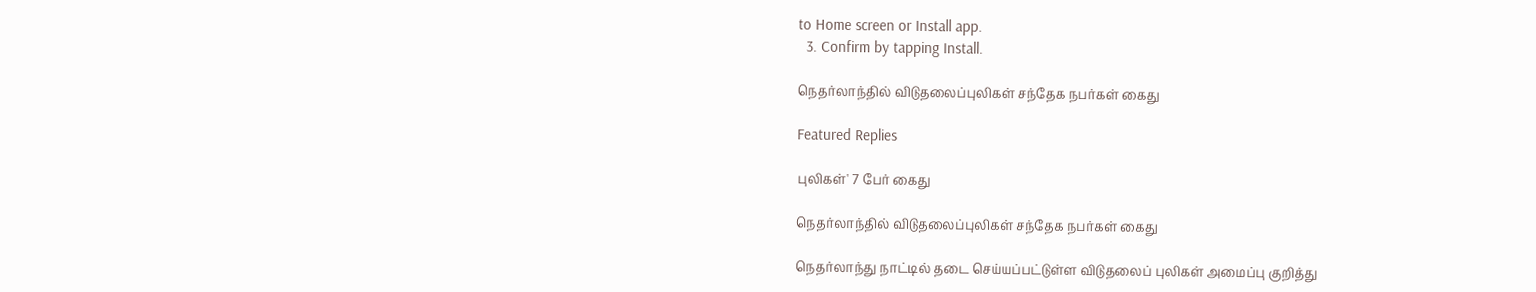to Home screen or Install app.
  3. Confirm by tapping Install.

நெதர்லாந்தில் விடுதலைப்புலிகள் சந்தேக நபர்கள் கைது

Featured Replies

புலிகள்' 7 பேர் கைது

நெதர்லாந்தில் விடுதலைப்புலிகள் சந்தேக நபர்கள் கைது

நெதர்லாந்து நாட்டில் தடை செய்யப்பட்டுள்ள விடுதலைப் புலிகள் அமைப்பு குறித்து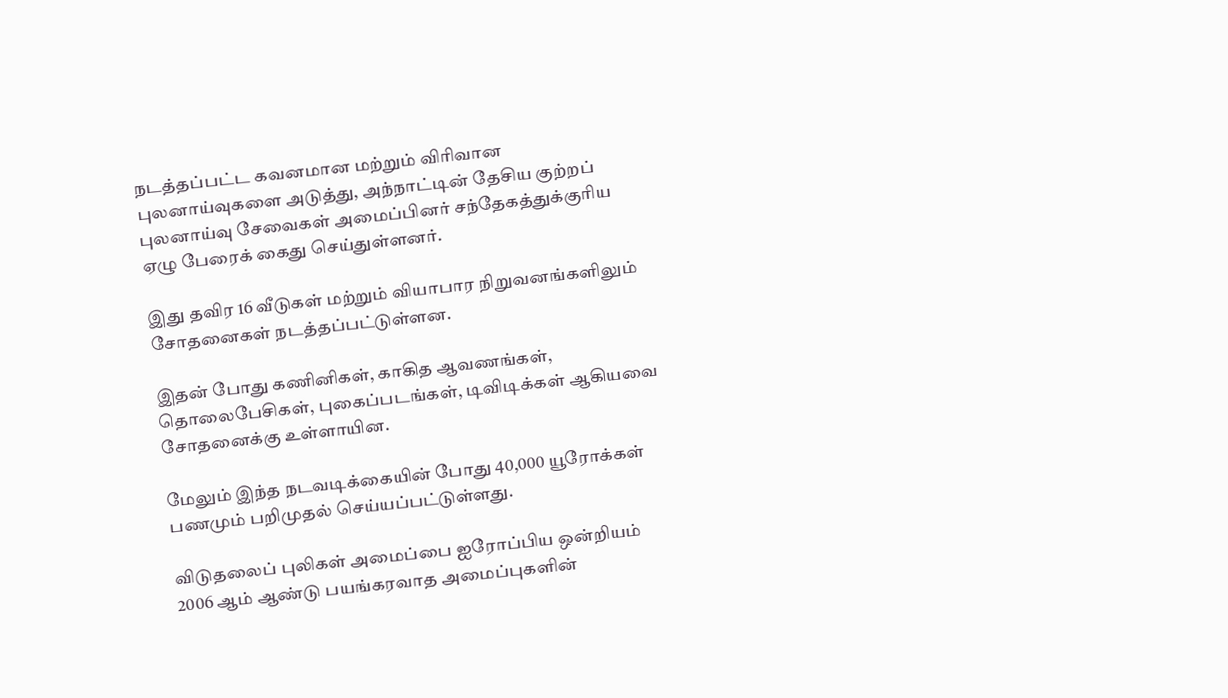நடத்தப்பட்ட கவனமான மற்றும் விரிவான புலனாய்வுகளை அடுத்து, அந்நாட்டின் தேசிய குற்றப் புலனாய்வு சேவைகள் அமைப்பினர் சந்தேகத்துக்குரிய ஏழு பேரைக் கைது செய்துள்ளனர்.

இது தவிர 16 வீடுகள் மற்றும் வியாபார நிறுவனங்களிலும் சோதனைகள் நடத்தப்பட்டுள்ளன.

இதன் போது கணினிகள், காகித ஆவணங்கள், தொலைபேசிகள், புகைப்படங்கள், டிவிடிக்கள் ஆகியவை சோதனைக்கு உள்ளாயின.

மேலும் இந்த நடவடிக்கையின் போது 40,000 யூரோக்கள் பணமும் பறிமுதல் செய்யப்பட்டுள்ளது.

விடுதலைப் புலிகள் அமைப்பை ஐரோப்பிய ஒன்றியம் 2006 ஆம் ஆண்டு பயங்கரவாத அமைப்புகளின்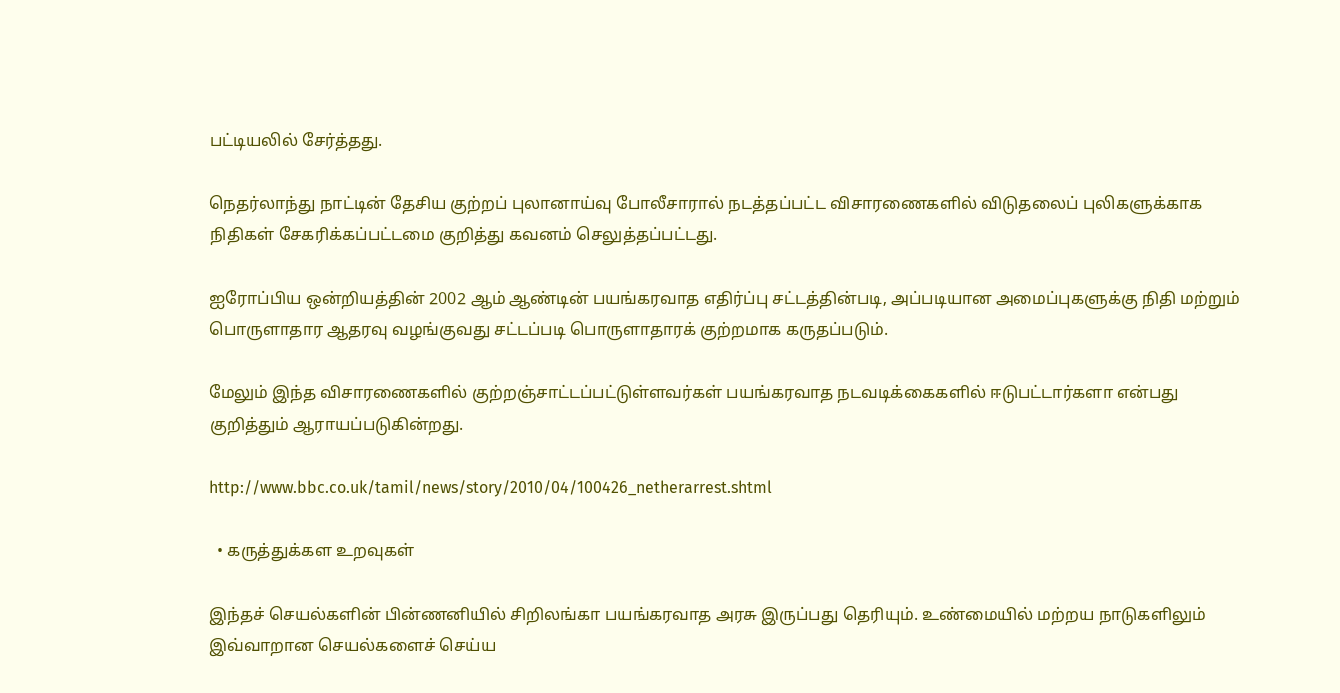பட்டியலில் சேர்த்தது.

நெதர்லாந்து நாட்டின் தேசிய குற்றப் புலானாய்வு போலீசாரால் நடத்தப்பட்ட விசாரணைகளில் விடுதலைப் புலிகளுக்காக நிதிகள் சேகரிக்கப்பட்டமை குறித்து கவனம் செலுத்தப்பட்டது.

ஐரோப்பிய ஒன்றியத்தின் 2002 ஆம் ஆண்டின் பயங்கரவாத எதிர்ப்பு சட்டத்தின்படி, அப்படியான அமைப்புகளுக்கு நிதி மற்றும் பொருளாதார ஆதரவு வழங்குவது சட்டப்படி பொருளாதாரக் குற்றமாக கருதப்படும்.

மேலும் இந்த விசாரணைகளில் குற்றஞ்சாட்டப்பட்டுள்ளவர்கள் பயங்கரவாத நடவடிக்கைகளில் ஈடுபட்டார்களா என்பது குறித்தும் ஆராயப்படுகின்றது.

http://www.bbc.co.uk/tamil/news/story/2010/04/100426_netherarrest.shtml

  • கருத்துக்கள உறவுகள்

இந்தச் செயல்களின் பின்ணனியில் சிறிலங்கா பயங்கரவாத அரசு இருப்பது தெரியும். உண்மையில் மற்றய நாடுகளிலும் இவ்வாறான செயல்களைச் செய்ய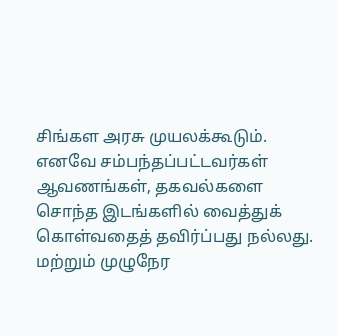சிங்கள அரசு முயலக்கூடும். எனவே சம்பந்தப்பட்டவர்கள் ஆவணங்கள், தகவல்களை சொந்த இடங்களில் வைத்துக் கொள்வதைத் தவிர்ப்பது நல்லது. மற்றும் முழுநேர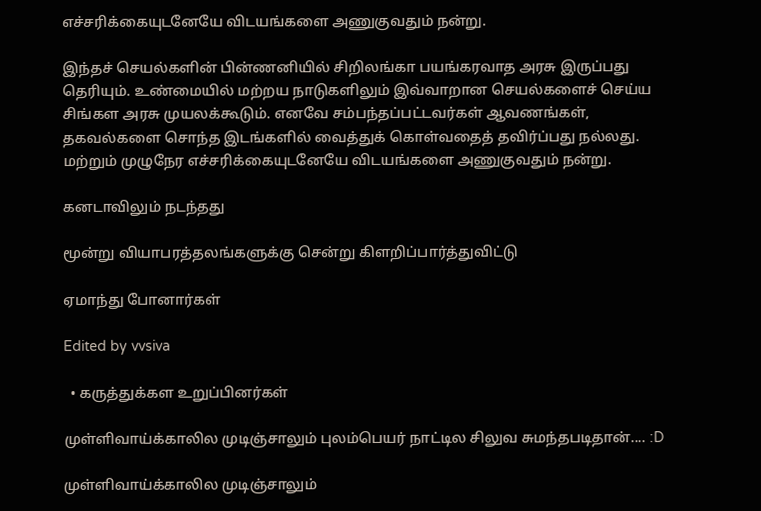எச்சரிக்கையுடனேயே விடயங்களை அணுகுவதும் நன்று.

இந்தச் செயல்களின் பின்ணனியில் சிறிலங்கா பயங்கரவாத அரசு இருப்பது தெரியும். உண்மையில் மற்றய நாடுகளிலும் இவ்வாறான செயல்களைச் செய்ய சிங்கள அரசு முயலக்கூடும். எனவே சம்பந்தப்பட்டவர்கள் ஆவணங்கள், தகவல்களை சொந்த இடங்களில் வைத்துக் கொள்வதைத் தவிர்ப்பது நல்லது. மற்றும் முழுநேர எச்சரிக்கையுடனேயே விடயங்களை அணுகுவதும் நன்று.

கனடாவிலும் நடந்தது

மூன்று வியாபரத்தலங்களுக்கு சென்று கிளறிப்பார்த்துவிட்டு

ஏமாந்து போனார்கள்

Edited by vvsiva

  • கருத்துக்கள உறுப்பினர்கள்

முள்ளிவாய்க்காலில முடிஞ்சாலும் புலம்பெயர் நாட்டில சிலுவ சுமந்தபடிதான்.... :D

முள்ளிவாய்க்காலில முடிஞ்சாலும்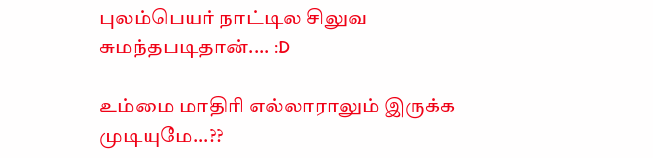புலம்பெயர் நாட்டில சிலுவ சுமந்தபடிதான்.... :D

உம்மை மாதிரி எல்லாராலும் இருக்க முடியுமே...??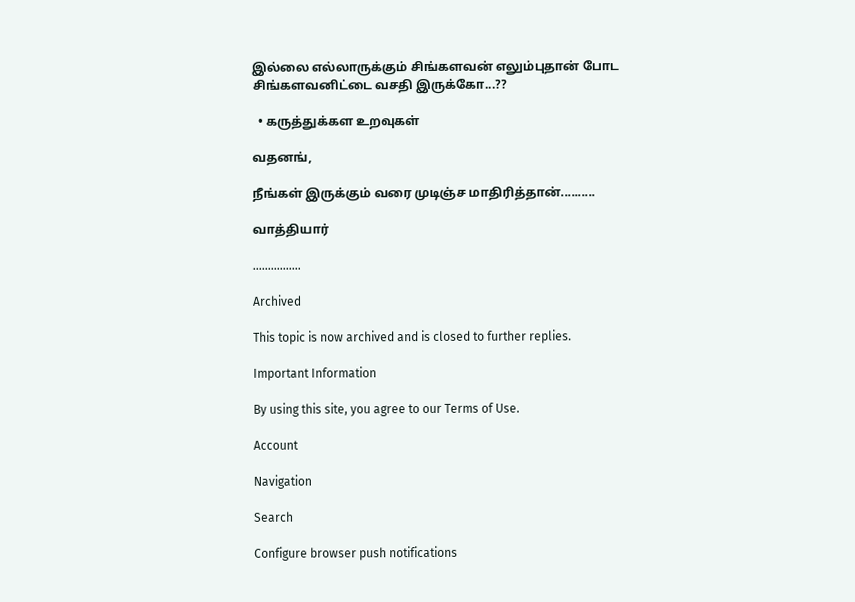இல்லை எல்லாருக்கும் சிங்களவன் எலும்புதான் போட சிங்களவனிட்டை வசதி இருக்கோ...??

  • கருத்துக்கள உறவுகள்

வதனங்,

நீங்கள் இருக்கும் வரை முடிஞ்ச மாதிரித்தான்..........

வாத்தியார்

................

Archived

This topic is now archived and is closed to further replies.

Important Information

By using this site, you agree to our Terms of Use.

Account

Navigation

Search

Configure browser push notifications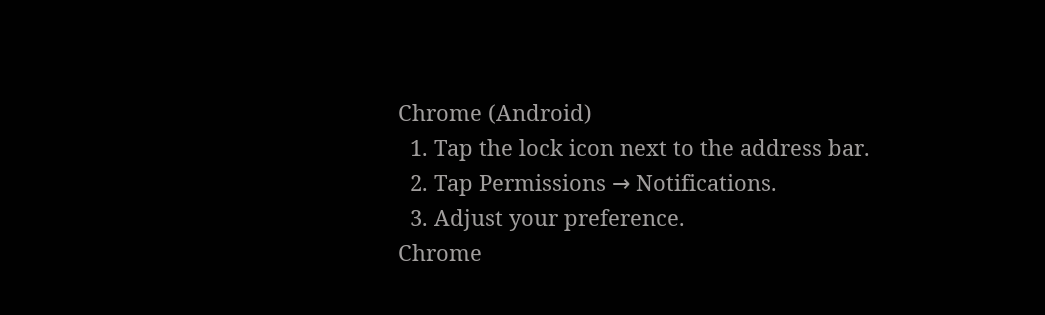Chrome (Android)
  1. Tap the lock icon next to the address bar.
  2. Tap Permissions → Notifications.
  3. Adjust your preference.
Chrome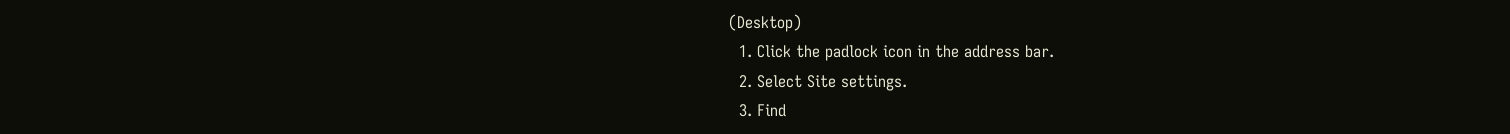(Desktop)
  1. Click the padlock icon in the address bar.
  2. Select Site settings.
  3. Find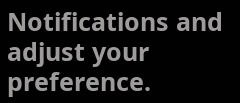Notifications and adjust your preference.